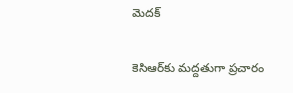మెదక్

కెసిఆర్‌కు మద్దతుగా ప్రచారం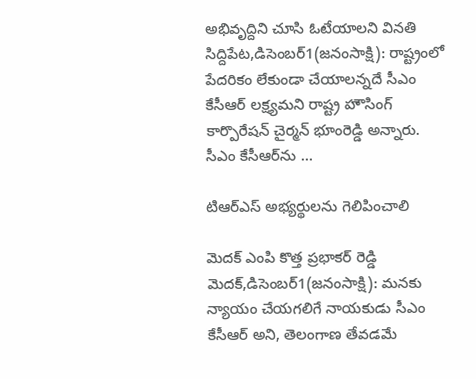అభివృద్దిని చూసి ఓటేయాలని వినతి సిద్దిపేట,డిసెంబర్‌1(జ‌నంసాక్షి): రాష్ట్రంలో పేదరికం లేకుండా చేయాలన్నదే సీఎం కేసీఆర్‌ లక్ష్యమని రాష్ట్ర హౌసింగ్‌ కార్పొరేషన్‌ చైర్మన్‌ భూంరెడ్డి అన్నారు. సీఎం కేసీఆర్‌ను …

టిఆర్‌ఎస్‌ అభ్యర్థులను గెలిపించాలి

మెదక్‌ ఎంపి కొత్త ప్రభాకర్‌ రెడ్డి మెదక్‌,డిసెంబర్‌1(జ‌నంసాక్షి): మనకు న్యాయం చేయగలిగే నాయకుడు సీఎం కేసీఆర్‌ అని, తెలంగాణ తేవడమే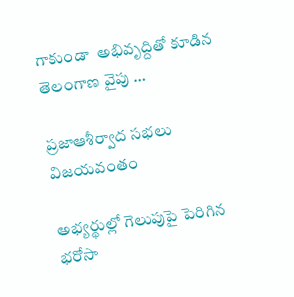గాకుండా  అభివృద్దితో కూడిన తెలంగాణ వైపు …

ప్రజాఆశీర్వాద సభలు విజయవంతం

అభ్యర్థుల్లో గెలుపుపై పెరిగిన భరోసా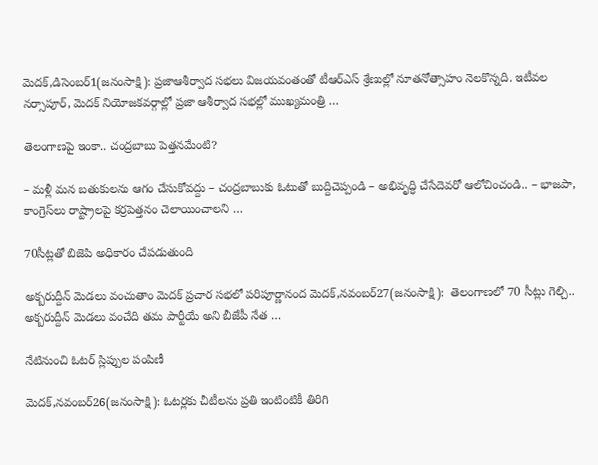మెదక్‌,డిసెంబర్‌1(జ‌నంసాక్షి): ప్రజాఆశీర్వాద సభలు విజయవంతంతో టీఆర్‌ఎస్‌ శ్రేణుల్లో నూతనోత్సాహం నెలకొన్నది. ఇటీవల నర్సాపూర్‌, మెదక్‌ నియోజకవర్గాల్లో ప్రజా ఆశీర్వాద సభల్లో ముఖ్యమంత్రి …

తెలంగాణపై ఇంకా.. చంద్రబాబు పెత్తనమేంటి?

– మళ్లీ మన బతుకులను ఆగం చేసుకోవద్దు – చంద్రబాబుకు ఓటుతో బుద్దిచెప్పండి – అభివృద్ధి చేసేదెవరో ఆలోచించండి.. – భాజపా, కాంగ్రెస్‌లు రాష్ట్రాలపై కర్రపెత్తనం చెలాయించాలని …

70సీట్లతో బిజెపి అధికారం చేపడుతుంది

అక్బరుద్దీన్‌ మెడలు వంచుతాం మెదక్‌ ప్రచార సభలో పరిపూర్ణానంద మెదక్‌,నవంబర్‌27(జ‌నంసాక్షి):  తెలంగాణలో 70 సీట్లు గెల్చి..  అక్బరుద్దీన్‌ మెడలు వంచేది తమ పార్టీయే అని బీజేపీ నేత …

నేటినుంచి ఓటర్‌ స్లిప్పుల పంపిణీ

మెదక్‌,నవంబర్‌26(జ‌నంసాక్షి): ఓటర్లకు చీటీలను ప్రతి ఇంటింటికీ తిరిగి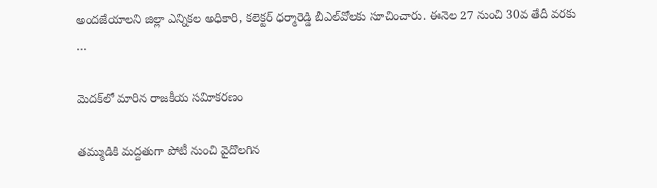అందజేయాలని జిల్లా ఎన్నికల అధికారి, కలెక్టర్‌ ధర్మారెడ్డి బీఎల్‌వోలకు సూచించారు. ఈనెల 27 నుంచి 30వ తేదీ వరకు …

మెదక్‌లో మారిన రాజకీయ సవిూకరణం

తమ్ముడికి మద్దతుగా పోటీ నుంచి వైదొలగిన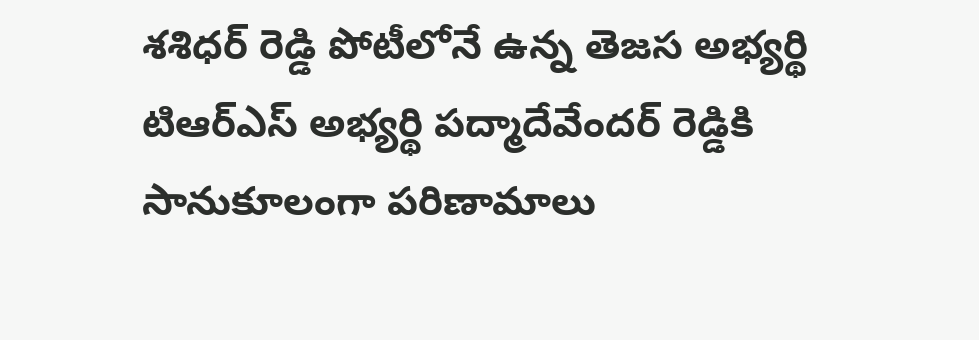శశిధర్‌ రెడ్డి పోటీలోనే ఉన్న తెజస అభ్యర్థి టిఆర్‌ఎస్‌ అభ్యర్థి పద్మాదేవేందర్‌ రెడ్డికి సానుకూలంగా పరిణామాలు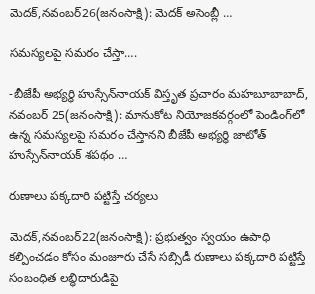మెదక్‌,నవంబర్‌26(జ‌నంసాక్షి): మెదక్‌ అసెంబ్లీ …

సమస్యలపై సమరం చేస్తా….

-బీజేపీ అభ్యర్ధి హుస్సేన్‌నాయక్‌ విస్తృత ప్రచారం మహబూబాబాద్‌, నవంబర్‌ 25(జనంసాక్షి): మానుకోట నియోజకవర్గంలో పెండింగ్‌లో ఉన్న సమస్యలపై సమరం చేస్తానని బీజేపీ అభ్యర్ధి జాటోత్‌ హుస్సేన్‌నాయక్‌ శపథం …

రుణాలు పక్కదారి పట్టిస్తే చర్యలు

మెదక్‌,నవంబర్‌22(జ‌నంసాక్షి): ప్రభుత్వం స్వయం ఉపాధి కల్పించడం కోసం మంజూరు చేసే సబ్సిడీ రుణాలు పక్కదారి పట్టిస్తే సంబంధిత లబ్ధిదారుడిపై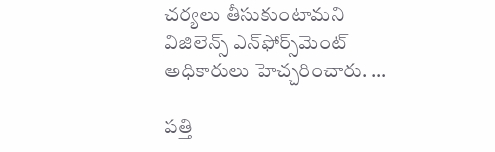చర్యలు తీసుకుంటామని విజిలెన్స్‌ ఎన్‌ఫోర్స్‌మెంట్‌ అధికారులు హెచ్చరించారు. …

పత్తి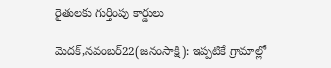రైతులకు గుర్తింపు కార్డులు

మెదక్‌,నవంబర్‌22(జ‌నంసాక్షి): ఇప్పటికే గ్రామాల్లో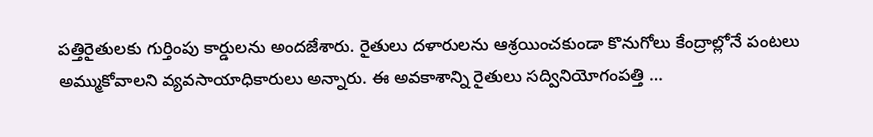పత్తిరైతులకు గుర్తింపు కార్డులను అందజేశారు. రైతులు దళారులను ఆశ్రయించకుండా కొనుగోలు కేంద్రాల్లోనే పంటలు అమ్ముకోవాలని వ్యవసాయాధికారులు అన్నారు. ఈ అవకాశాన్ని రైతులు సద్వినియోగంపత్తి …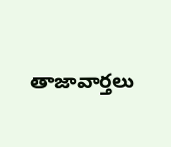తాజావార్తలు